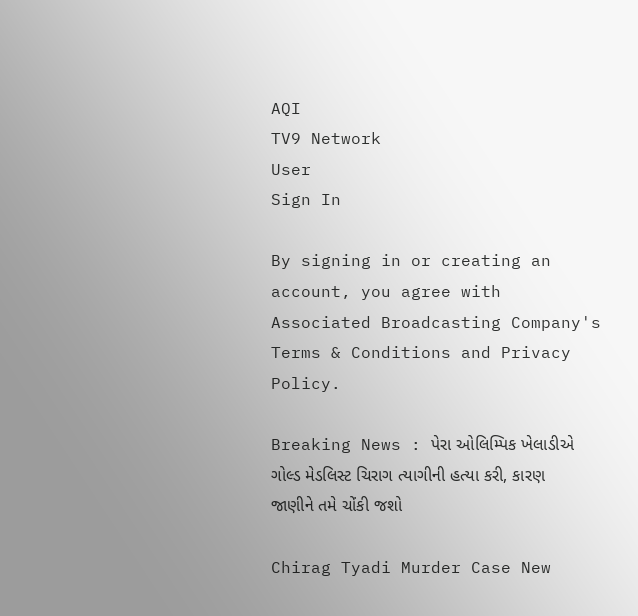AQI
TV9 Network
User
Sign In

By signing in or creating an account, you agree with Associated Broadcasting Company's Terms & Conditions and Privacy Policy.

Breaking News : પેરા ઓલિમ્પિક ખેલાડીએ ગોલ્ડ મેડલિસ્ટ ચિરાગ ત્યાગીની હત્યા કરી, કારણ જાણીને તમે ચોંકી જશો

Chirag Tyadi Murder Case New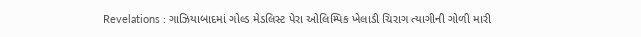Revelations : ગાઝિયાબાદમાં ગોલ્ડ મેડલિસ્ટ પેરા ઓલિમ્પિક ખેલાડી ચિરાગ ત્યાગીની ગોળી મારી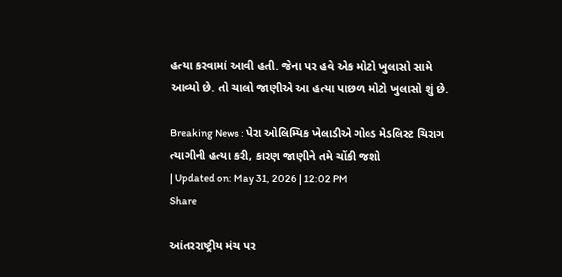હત્યા કરવામાં આવી હતી. જેના પર હવે એક મોટો ખુલાસો સામે આવ્યો છે. તો ચાલો જાણીએ આ હત્યા પાછળ મોટો ખુલાસો શું છે.

Breaking News : પેરા ઓલિમ્પિક ખેલાડીએ ગોલ્ડ મેડલિસ્ટ ચિરાગ ત્યાગીની હત્યા કરી, કારણ જાણીને તમે ચોંકી જશો
| Updated on: May 31, 2026 | 12:02 PM
Share

આંતરરાષ્ટ્રીય મંચ પર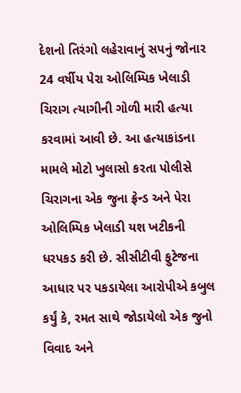દેશનો તિરંગો લહેરાવાનું સપનું જોનાર 24 વર્ષીય પેરા ઓલિમ્પિક ખેલાડી ચિરાગ ત્યાગીની ગોળી મારી હત્યા કરવામાં આવી છે. આ હત્યાકાંડના મામલે મોટો ખુલાસો કરતા પોલીસે ચિરાગના એક જુના ફ્રેન્ડ અને પેરા ઓલિમ્પિક ખેલાડી યશ ખટીકની ધરપકડ કરી છે. સીસીટીવી ફુટેજના આધાર પર પકડાયેલા આરોપીએ કબુલ કર્યું કે, રમત સાથે જોડાયેલો એક જુનો વિવાદ અને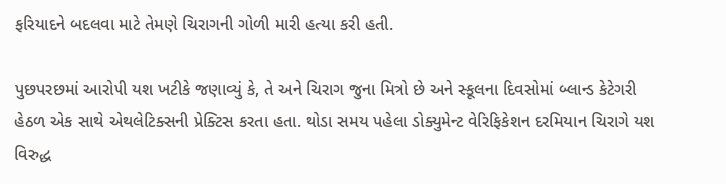ફરિયાદને બદલવા માટે તેમણે ચિરાગની ગોળી મારી હત્યા કરી હતી.

પુછપરછમાં આરોપી યશ ખટીકે જણાવ્યું કે, તે અને ચિરાગ જુના મિત્રો છે અને સ્કૂલના દિવસોમાં બ્લાન્ડ કેટેગરી હેઠળ એક સાથે એથલેટિક્સની પ્રેક્ટિસ કરતા હતા. થોડા સમય પહેલા ડોક્યુમેન્ટ વેરિફિકેશન દરમિયાન ચિરાગે યશ વિરુદ્ધ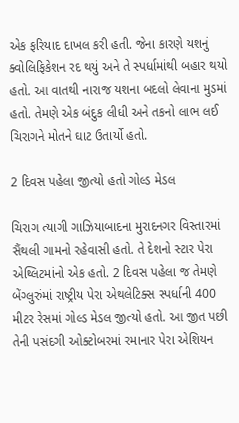એક ફરિયાદ દાખલ કરી હતી. જેના કારણે યશનું ક્વોલિફિકેશન રદ થયું અને તે સ્પર્ધામાંથી બહાર થયો હતો. આ વાતથી નારાજ યશના બદલો લેવાના મુડમાં હતો. તેમણે એક બંદુક લીધી અને તકનો લાભ લઈ ચિરાગને મોતને ઘાટ ઉતાર્યો હતો.

2 દિવસ પહેલા જીત્યો હતો ગોલ્ડ મેડલ

ચિરાગ ત્યાગી ગાઝિયાબાદના મુરાદનગર વિસ્તારમાં સૈંથલી ગામનો રહેવાસી હતો. તે દેશનો સ્ટાર પેરા એથ્લિટમાંનો એક હતો. 2 દિવસ પહેલા જ તેમણે બેંગ્લુરુંમાં રાષ્ટ્રીય પેરા એથલેટિક્સ સ્પર્ધાની 400 મીટર રેસમાં ગોલ્ડ મેડલ જીત્યો હતો. આ જીત પછી તેની પસંદગી ઓક્ટોબરમાં રમાનાર પેરા એશિયન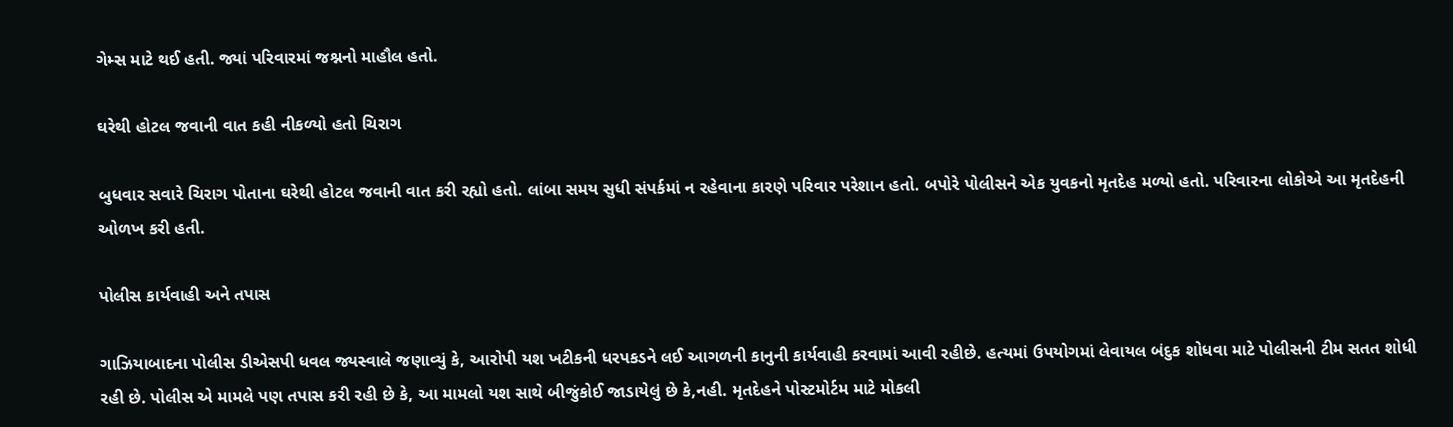ગેમ્સ માટે થઈ હતી. જ્યાં પરિવારમાં જશ્નનો માહૌલ હતો.

ઘરેથી હોટલ જવાની વાત કહી નીકળ્યો હતો ચિરાગ

બુધવાર સવારે ચિરાગ પોતાના ઘરેથી હોટલ જવાની વાત કરી રહ્યો હતો. લાંબા સમય સુધી સંપર્કમાં ન રહેવાના કારણે પરિવાર પરેશાન હતો. બપોરે પોલીસને એક યુવકનો મૃતદેહ મળ્યો હતો. પરિવારના લોકોએ આ મૃતદેહની ઓળખ કરી હતી.

પોલીસ કાર્યવાહી અને તપાસ

ગાઝિયાબાદના પોલીસ ડીએસપી ધવલ જ્યસ્વાલે જણાવ્યું કે, આરોપી યશ ખટીકની ધરપકડને લઈ આગળની કાનુની કાર્યવાહી કરવામાં આવી રહીછે. હત્યમાં ઉપયોગમાં લેવાયલ બંદુક શોધવા માટે પોલીસની ટીમ સતત શોધી રહી છે. પોલીસ એ મામલે પણ તપાસ કરી રહી છે કે, આ મામલો યશ સાથે બીજુંકોઈ જાડાયેલું છે કે,નહી. મૃતદેહને પોસ્ટમોર્ટમ માટે મોકલી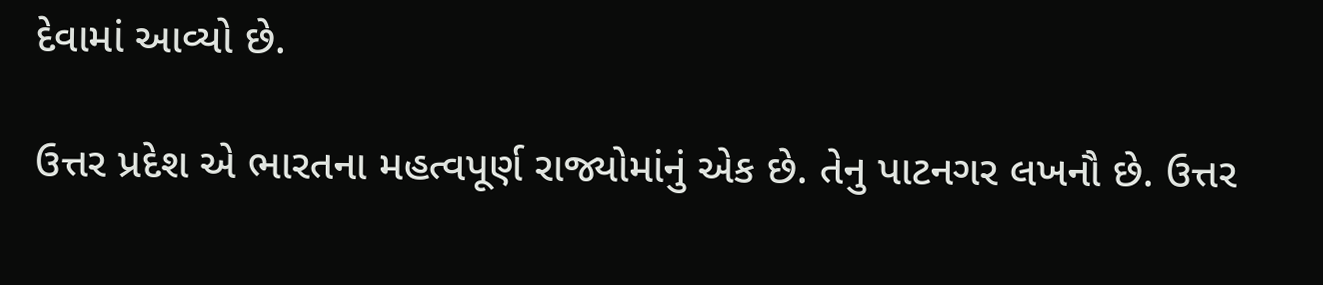દેવામાં આવ્યો છે.

ઉત્તર પ્રદેશ એ ભારતના મહત્વપૂર્ણ રાજ્યોમાંનું એક છે. તેનુ પાટનગર લખનૌ છે. ઉત્તર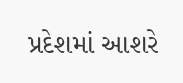પ્રદેશમાં આશરે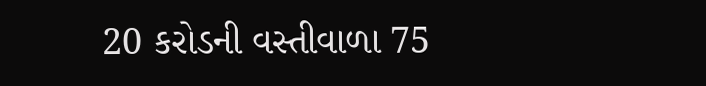20 કરોડની વસ્તીવાળા 75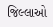જિલ્લાઓ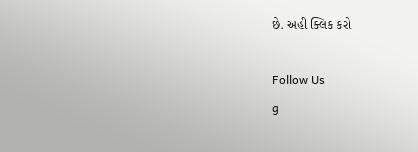છે. અહી ક્લિક કરો

Follow Us
g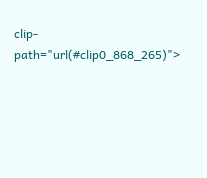clip-path="url(#clip0_868_265)">